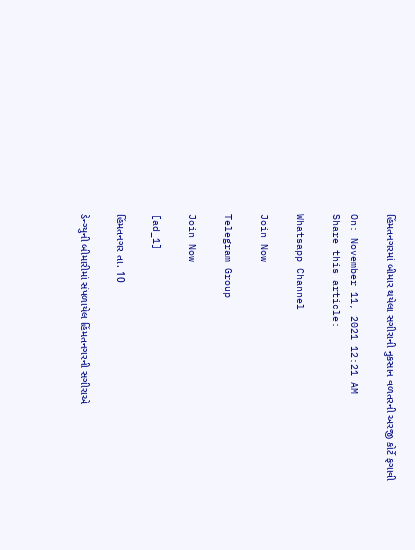હિંમતનગરમાં બીમાર થયેલા સગીરાની નુકસાન વળતરની અરજી કોર્ટે ફગાવી

On: November 11, 2021 12:21 AM
Share this article:

Whatsapp Channel

Join Now

Telegram Group

Join Now

[ad_1]

હિંમતનગર તા. 10

ડેન્ગ્યુની બીમારીમાં સંપળાયેલ હિંમતનગરની સગીરાએ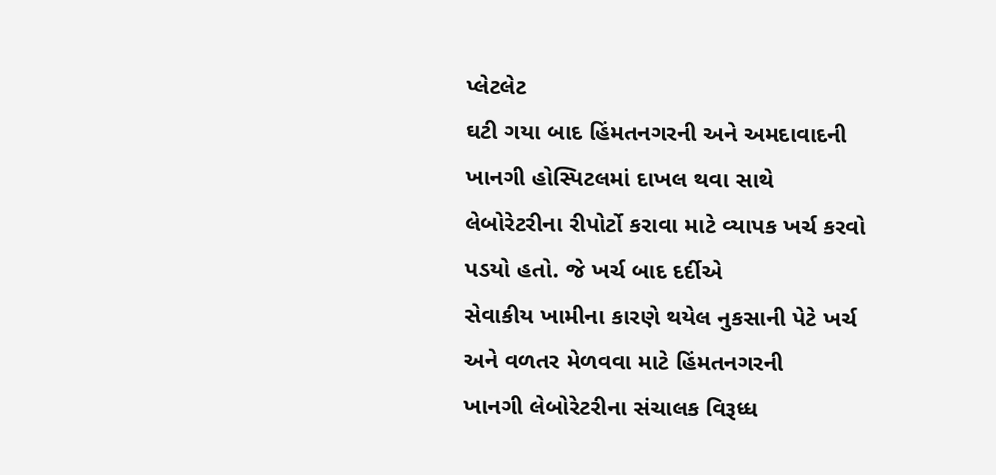પ્લેટલેટ
ઘટી ગયા બાદ હિંમતનગરની અને અમદાવાદની ખાનગી હોસ્પિટલમાં દાખલ થવા સાથે
લેબોરેટરીના રીપોર્ટો કરાવા માટે વ્યાપક ખર્ચ કરવો પડયો હતો. જે ખર્ચ બાદ દર્દીએ
સેવાકીય ખામીના કારણે થયેલ નુકસાની પેટે ખર્ચ અને વળતર મેળવવા માટે હિંમતનગરની
ખાનગી લેબોરેટરીના સંચાલક વિરૂધ્ધ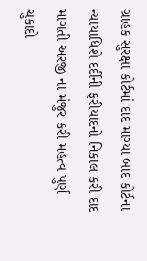ગ્રાહક સુરક્ષા કોર્ટમાં દાદ માગ્યા બાદ કોર્ટના
ન્યાયાધિશે દર્દીની ફરીયાદનો નિકાલ કરી દાદ માગતી અરજી ના મંજુર કરી મહત્વ પુર્ણ
ચુકાદો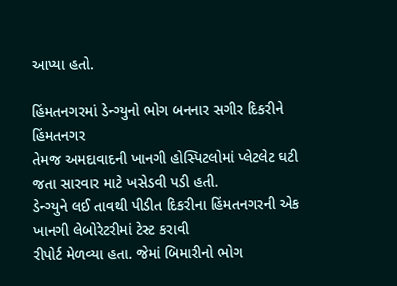આપ્યા હતો.

હિંમતનગરમાં ડેન્ગ્યુનો ભોગ બનનાર સગીર દિકરીને હિંમતનગર
તેમજ અમદાવાદની ખાનગી હોસ્પિટલોમાં પ્લેટલેટ ઘટી જતા સારવાર માટે ખસેડવી પડી હતી.
ડેન્ગ્યુને લઈ તાવથી પીડીત દિકરીના હિંમતનગરની એક ખાનગી લેબોરેટરીમાં ટેસ્ટ કરાવી
રીપોર્ટ મેળવ્યા હતા. જેમાં બિમારીનો ભોગ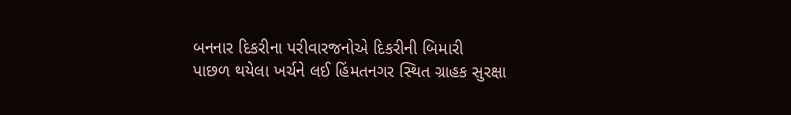બનનાર દિકરીના પરીવારજનોએ દિકરીની બિમારી
પાછળ થયેલા ખર્ચને લઈ હિંમતનગર સ્થિત ગ્રાહક સુરક્ષા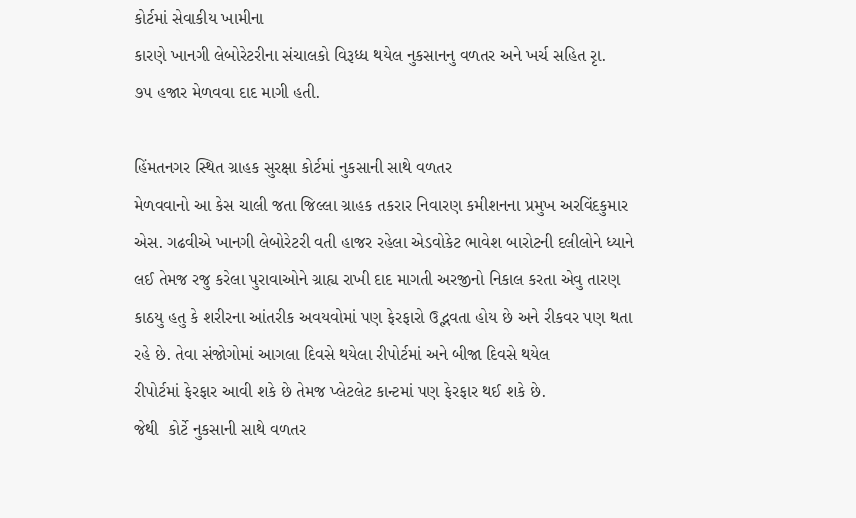કોર્ટમાં સેવાકીય ખામીના
કારણે ખાનગી લેબોરેટરીના સંચાલકો વિરૂધ્ધ થયેલ નુકસાનનુ વળતર અને ખર્ચ સહિત રૃા.
૭૫ હજાર મેળવવા દાદ માગી હતી.

હિંમતનગર સ્થિત ગ્રાહક સુરક્ષા કોર્ટમાં નુકસાની સાથે વળતર
મેળવવાનો આ કેસ ચાલી જતા જિલ્લા ગ્રાહક તકરાર નિવારણ કમીશનના પ્રમુખ અરવિંદકુમાર
એસ. ગઢવીએ ખાનગી લેબોરેટરી વતી હાજર રહેલા એડવોકેટ ભાવેશ બારોટની દલીલોને ધ્યાને
લઈ તેમજ રજુ કરેલા પુરાવાઓને ગ્રાહ્ય રાખી દાદ માગતી અરજીનો નિકાલ કરતા એવુ તારણ
કાઠયુ હતુ કે શરીરના આંતરીક અવયવોમાં પણ ફેરફારો ઉદ્ભવતા હોય છે અને રીકવર પણ થતા
રહે છે. તેવા સંજોગોમાં આગલા દિવસે થયેલા રીપોર્ટમાં અને બીજા દિવસે થયેલ
રીપોર્ટમાં ફેરફાર આવી શકે છે તેમજ પ્લેટલેટ કાન્ટમાં પણ ફેરફાર થઈ શકે છે.
જેથી  કોર્ટે નુકસાની સાથે વળતર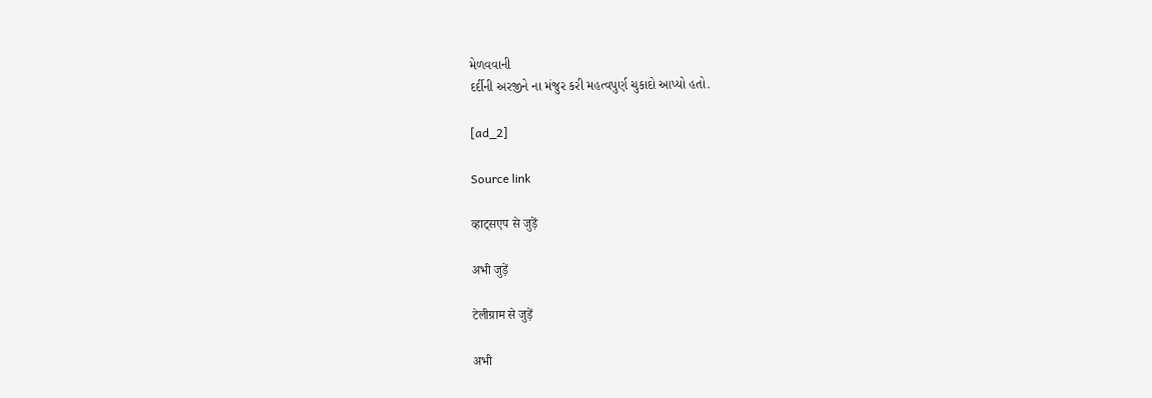મેળવવાની
દર્દીની અરજીને ના મંજુર કરી મહત્વપુર્ણ ચુકાદો આપ્યો હતો.

[ad_2]

Source link

व्हाट्सएप से जुड़ें

अभी जुड़ें

टेलीग्राम से जुड़ें

अभी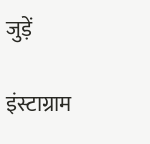जुड़ें

इंस्टाग्राम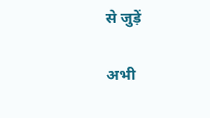से जुड़ें

अभी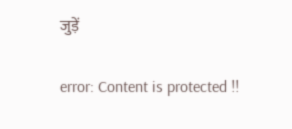जुड़ें

error: Content is protected !!